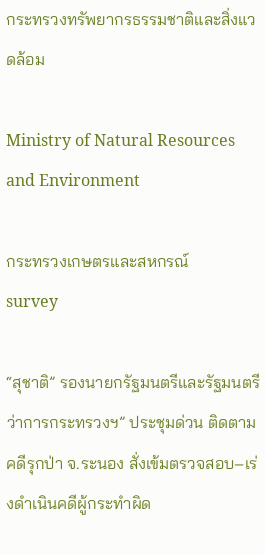กระทรวงทรัพยากรธรรมชาติและสิ่งแวดล้อม

Ministry of Natural Resources and Environment

กระทรวงเกษตรและสหกรณ์
survey

“สุชาติ” รองนายกรัฐมนตรีและรัฐมนตรีว่าการกระทรวงฯ” ประชุมด่วน ติดตามคดีรุกป่า จ.ระนอง สั่งเข้มตรวจสอบ–เร่งดำเนินคดีผู้กระทำผิด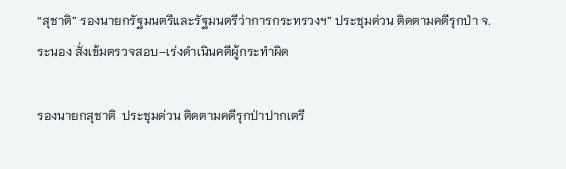“สุชาติ” รองนายกรัฐมนตรีและรัฐมนตรีว่าการกระทรวงฯ” ประชุมด่วน ติดตามคดีรุกป่า จ.ระนอง สั่งเข้มตรวจสอบ–เร่งดำเนินคดีผู้กระทำผิด

รองนายกสุชาติ  ประชุมด่วน ติดตามคดีรุกป่าปากเตรี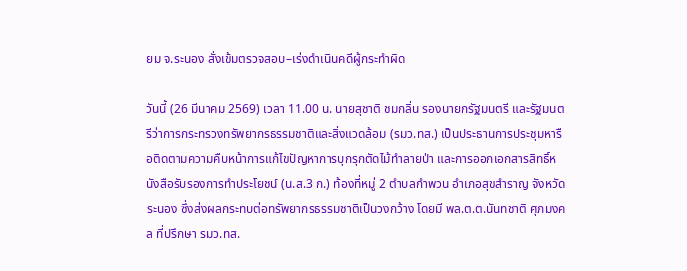ยม จ.ระนอง สั่งเข้มตรวจสอบ–เร่งดำเนินคดีผู้กระทำผิด

วันนี้ (26 มีนาคม 2569) เวลา 11.00 น. นายสุชาติ ชมกลิ่น รองนายกรัฐมนตรี และรัฐมนตรีว่าการกระทรวงทรัพยากรธรรมชาติและสิ่งแวดล้อม (รมว.ทส.) เป็นประธานการประชุมหารือติดตามความคืบหน้าการแก้ไขปัญหาการบุกรุกตัดไม้ทำลายป่า และการออกเอกสารสิทธิ์หนังสือรับรองการทำประโยชน์ (น.ส.3 ก.) ท้องที่หมู่ 2 ตำบลกำพวน อำเภอสุขสำราญ จังหวัดระนอง ซึ่งส่งผลกระทบต่อทรัพยากรธรรมชาติเป็นวงกว้าง โดยมี พล.ต.ต.นันทชาติ ศุภมงคล ที่ปรึกษา รมว.ทส.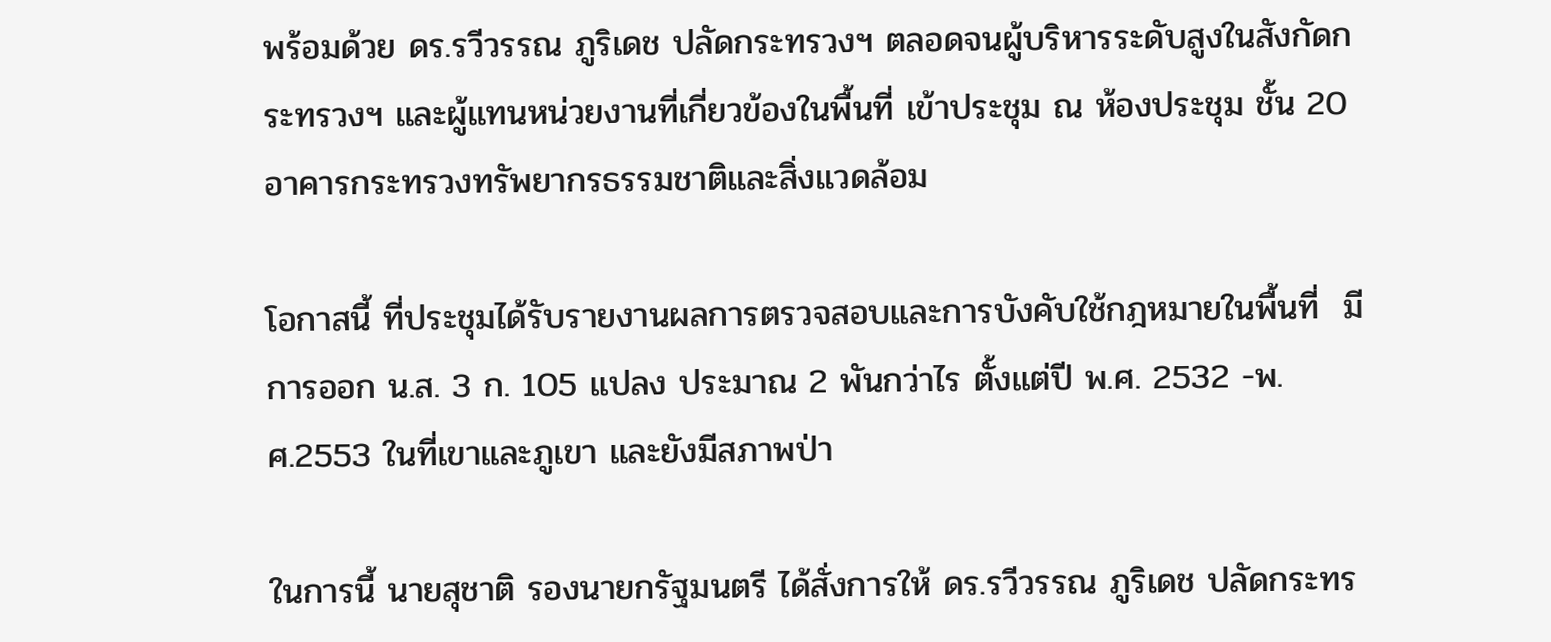พร้อมด้วย ดร.รวีวรรณ ภูริเดช ปลัดกระทรวงฯ ตลอดจนผู้บริหารระดับสูงในสังกัดกระทรวงฯ และผู้แทนหน่วยงานที่เกี่ยวข้องในพื้นที่ เข้าประชุม ณ ห้องประชุม ชั้น 20 อาคารกระทรวงทรัพยากรธรรมชาติและสิ่งแวดล้อม

โอกาสนี้ ที่ประชุมได้รับรายงานผลการตรวจสอบและการบังคับใช้กฎหมายในพื้นที่  มีการออก น.ส. 3 ก. 105 แปลง ประมาณ 2 พันกว่าไร ตั้งแต่ปี พ.ศ. 2532 -พ.ศ.2553 ในที่เขาและภูเขา และยังมีสภาพป่า

ในการนี้ นายสุชาติ รองนายกรัฐมนตรี ได้สั่งการให้ ดร.รวีวรรณ ภูริเดช ปลัดกระทร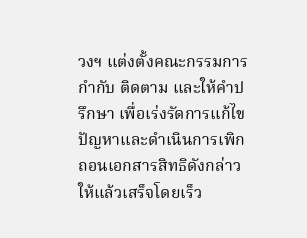วงฯ แต่งตั้งคณะกรรมการกำกับ ติดตาม และให้คำปรึกษา เพื่อเร่งรัดการแก้ไขปัญหาและดำเนินการเพิกถอนเอกสารสิทธิดังกล่าวให้แล้วเสร็จโดยเร็ว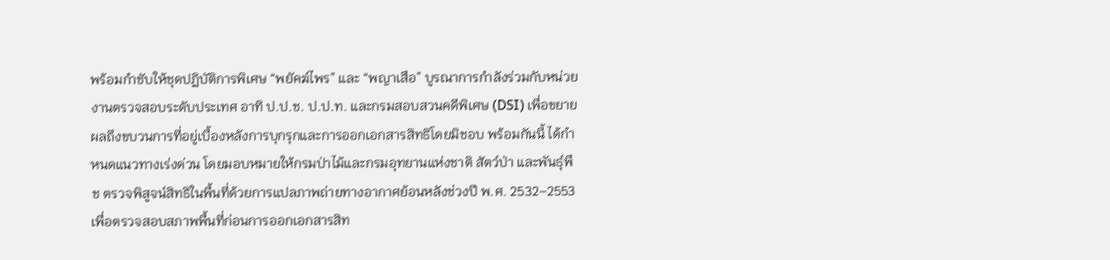พร้อมกำชับให้ชุดปฏิบัติการพิเศษ “พยัคฆ์ไพร” และ “พญาเสือ” บูรณาการกำลังร่วมกับหน่วยงานตรวจสอบระดับประเทศ อาทิ ป.ป.ช. ป.ป.ท. และกรมสอบสวนคดีพิเศษ (DSI) เพื่อขยายผลถึงขบวนการที่อยู่เบื้องหลังการบุกรุกและการออกเอกสารสิทธิโดยมิชอบ พร้อมกันนี้ ได้กำหนดแนวทางเร่งด่วน โดยมอบหมายให้กรมป่าไม้และกรมอุทยานแห่งชาติ สัตว์ป่า และพันธุ์พืช ตรวจพิสูจน์สิทธิในพื้นที่ด้วยการแปลภาพถ่ายทางอากาศย้อนหลังช่วงปี พ.ศ. 2532–2553 เพื่อตรวจสอบสภาพพื้นที่ก่อนการออกเอกสารสิท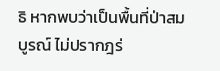ธิ หากพบว่าเป็นพื้นที่ป่าสมบูรณ์ ไม่ปรากฎร่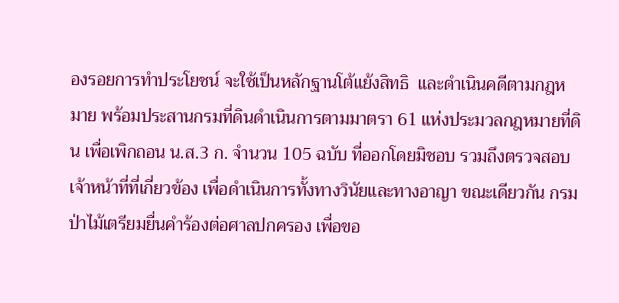องรอยการทำประโยชน์ จะใช้เป็นหลักฐานโต้แย้งสิทธิ  และดำเนินคดีตามกฎหมาย พร้อมประสานกรมที่ดินดำเนินการตามมาตรา 61 แห่งประมวลกฎหมายที่ดิน เพื่อเพิกถอน น.ส.3 ก. จำนวน 105 ฉบับ ที่ออกโดยมิชอบ รวมถึงตรวจสอบเจ้าหน้าที่ที่เกี่ยวข้อง เพื่อดำเนินการทั้งทางวินัยและทางอาญา ขณะเดียวกัน กรมป่าไม้เตรียมยื่นคำร้องต่อศาลปกครอง เพื่อขอ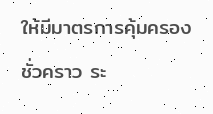ให้มีมาตรการคุ้มครองชั่วคราว ระ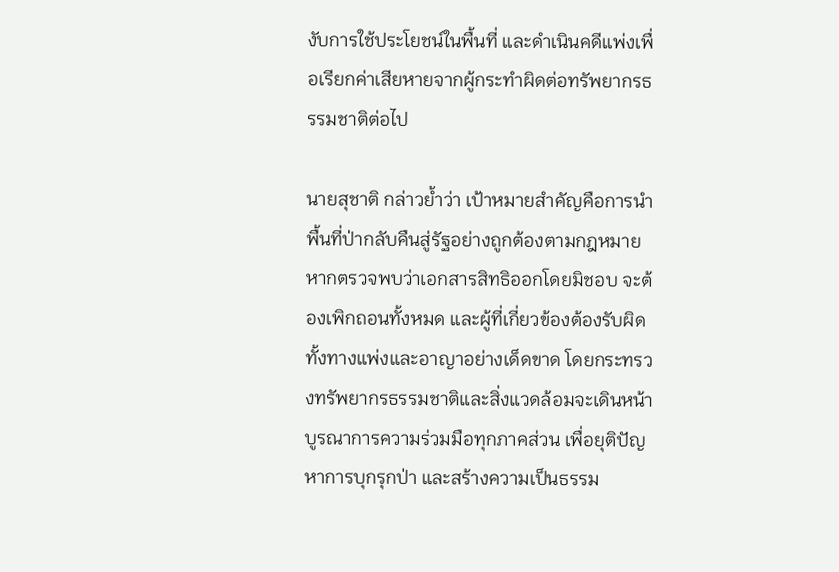งับการใช้ประโยชน์ในพื้นที่ และดำเนินคดีแพ่งเพื่อเรียกค่าเสียหายจากผู้กระทำผิดต่อทรัพยากรธรรมชาติต่อไป

นายสุชาติ กล่าวย้ำว่า เป้าหมายสำคัญคือการนำพื้นที่ป่ากลับคืนสู่รัฐอย่างถูกต้องตามกฎหมาย หากตรวจพบว่าเอกสารสิทธิออกโดยมิชอบ จะต้องเพิกถอนทั้งหมด และผู้ที่เกี่ยวข้องต้องรับผิดทั้งทางแพ่งและอาญาอย่างเด็ดขาด โดยกระทรวงทรัพยากรธรรมชาติและสิ่งแวดล้อมจะเดินหน้าบูรณาการความร่วมมือทุกภาคส่วน เพื่อยุติปัญหาการบุกรุกป่า และสร้างความเป็นธรรม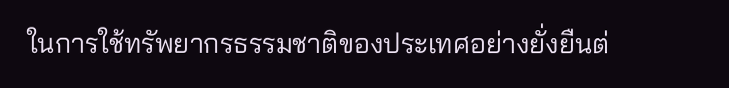ในการใช้ทรัพยากรธรรมชาติของประเทศอย่างยั่งยืนต่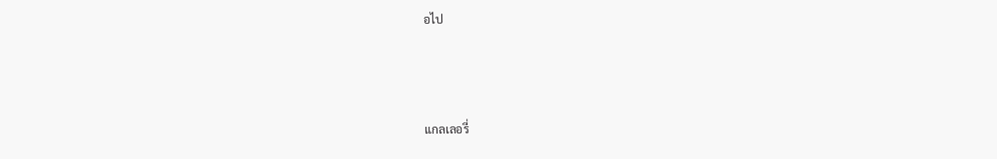อไป



แกลเลอรี่